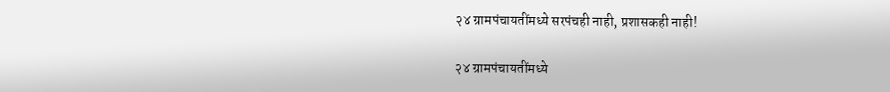२४ ग्रामपंचायतींमध्ये सरपंचही नाही, प्रशासकही नाही!

२४ ग्रामपंचायतींमध्ये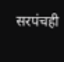सरपंचही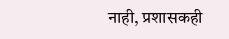नाही, प्रशासकही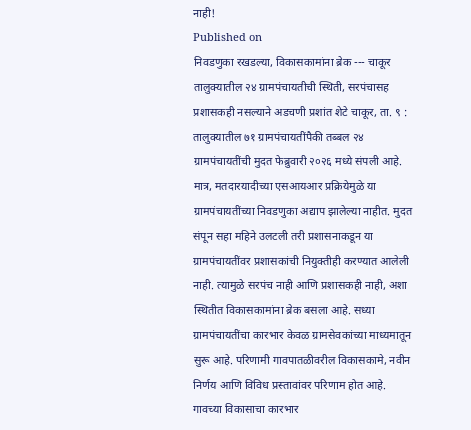नाही!
Published on
निवडणुका रखडल्या, विकासकामांना ब्रेक --- चाकूर तालुक्यातील २४ ग्रामपंचायतीची स्थिती, सरपंचासह प्रशासकही नसल्याने अडचणी प्रशांत शेटे चाकूर, ता. ९ : तालुक्यातील ७१ ग्रामपंचायतींपैकी तब्बल २४ ग्रामपंचायतींची मुदत फेब्रुवारी २०२६ मध्ये संपली आहे. मात्र, मतदारयादीच्या एसआयआर प्रक्रियेमुळे या ग्रामपंचायतींच्या निवडणुका अद्याप झालेल्या नाहीत. मुदत संपून सहा महिने उलटली तरी प्रशासनाकडून या ग्रामपंचायतींवर प्रशासकांची नियुक्तीही करण्यात आलेली नाही. त्यामुळे सरपंच नाही आणि प्रशासकही नाही, अशा स्थितीत विकासकामांना ब्रेक बसला आहे. सध्या ग्रामपंचायतींचा कारभार केवळ ग्रामसेवकांच्या माध्यमातून सुरू आहे. परिणामी गावपातळीवरील विकासकामे, नवीन निर्णय आणि विविध प्रस्तावांवर परिणाम होत आहे. गावच्या विकासाचा कारभार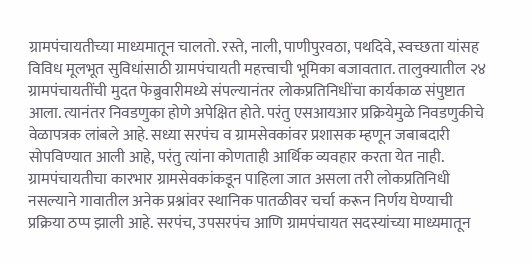ग्रामपंचायतीच्या माध्यमातून चालतो. रस्ते, नाली, पाणीपुरवठा, पथदिवे, स्वच्छता यांसह विविध मूलभूत सुविधांसाठी ग्रामपंचायती महत्त्वाची भूमिका बजावतात. तालुक्यातील २४ ग्रामपंचायतींची मुदत फेब्रुवारीमध्ये संपल्यानंतर लोकप्रतिनिधींचा कार्यकाळ संपुष्टात आला. त्यानंतर निवडणुका होणे अपेक्षित होते. परंतु एसआयआर प्रक्रियेमुळे निवडणुकीचे वेळापत्रक लांबले आहे. सध्या सरपंच व ग्रामसेवकांवर प्रशासक म्हणून जबाबदारी सोपविण्यात आली आहे, परंतु त्यांना कोणताही आर्थिक व्यवहार करता येत नाही. ग्रामपंचायतीचा कारभार ग्रामसेवकांकडून पाहिला जात असला तरी लोकप्रतिनिधी नसल्याने गावातील अनेक प्रश्नांवर स्थानिक पातळीवर चर्चा करून निर्णय घेण्याची प्रक्रिया ठप्प झाली आहे. सरपंच, उपसरपंच आणि ग्रामपंचायत सदस्यांच्या माध्यमातून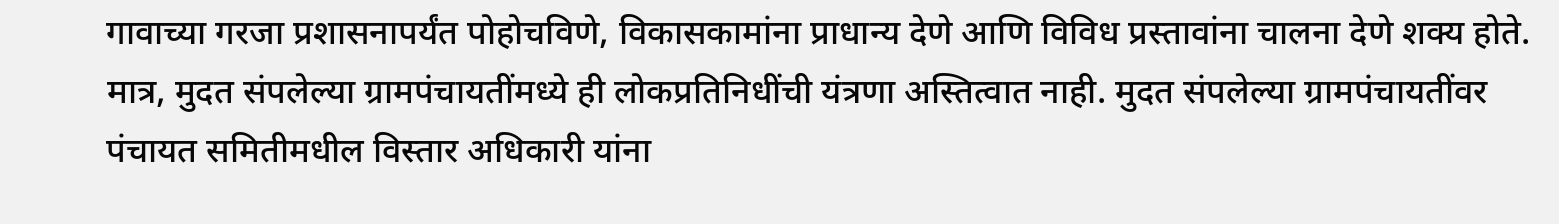गावाच्या गरजा प्रशासनापर्यंत पोहोचविणे, विकासकामांना प्राधान्य देणे आणि विविध प्रस्तावांना चालना देणे शक्य होते. मात्र, मुदत संपलेल्या ग्रामपंचायतींमध्ये ही लोकप्रतिनिधींची यंत्रणा अस्तित्वात नाही. मुदत संपलेल्या ग्रामपंचायतींवर पंचायत समितीमधील विस्तार अधिकारी यांना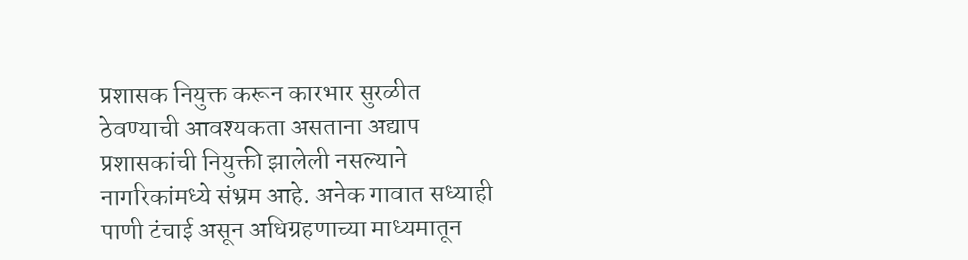प्रशासक नियुक्त करून कारभार सुरळीत ठेवण्याची आवश्यकता असताना अद्याप प्रशासकांची नियुक्ती झालेली नसल्याने नागरिकांमध्ये संभ्रम आहे. अनेक गावात सध्याही पाणी टंचाई असून अधिग्रहणाच्या माध्यमातून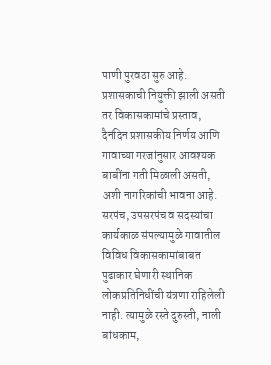पाणी पुरवठा सुरु आहे. प्रशासकाची नियुक्ती झाली असती तर विकासकामांचे प्रस्ताव, दैनंदिन प्रशासकीय निर्णय आणि गावाच्या गरजांनुसार आवश्यक बाबींना गती मिळाली असती, अशी नागरिकांची भावना आहे. सरपंच, उपसरपंच व सदस्यांचा कार्यकाळ संपल्यामुळे गावातील विविध विकासकामांबाबत पुढाकार घेणारी स्थानिक लोकप्रतिनिधींची यंत्रणा राहिलेली नाही. त्यामुळे रस्ते दुरुस्ती, नाली बांधकाम,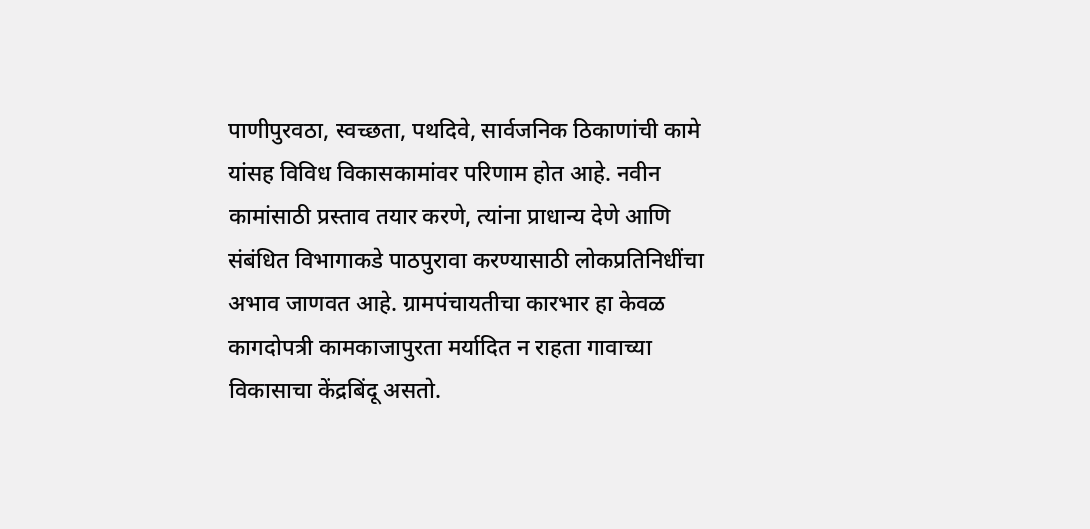पाणीपुरवठा, स्वच्छता, पथदिवे, सार्वजनिक ठिकाणांची कामे यांसह विविध विकासकामांवर परिणाम होत आहे. नवीन कामांसाठी प्रस्ताव तयार करणे, त्यांना प्राधान्य देणे आणि संबंधित विभागाकडे पाठपुरावा करण्यासाठी लोकप्रतिनिधींचा अभाव जाणवत आहे. ग्रामपंचायतीचा कारभार हा केवळ कागदोपत्री कामकाजापुरता मर्यादित न राहता गावाच्या विकासाचा केंद्रबिंदू असतो.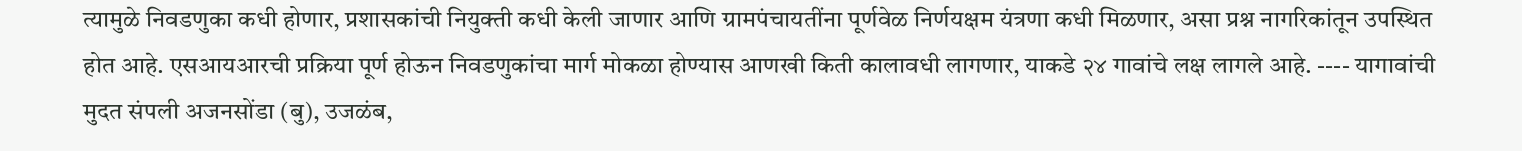त्यामुळे निवडणुका कधी होणार, प्रशासकांची नियुक्ती कधी केली जाणार आणि ग्रामपंचायतींना पूर्णवेळ निर्णयक्षम यंत्रणा कधी मिळणार, असा प्रश्न नागरिकांतून उपस्थित होत आहे. एसआयआरची प्रक्रिया पूर्ण होऊन निवडणुकांचा मार्ग मोकळा होण्यास आणखी किती कालावधी लागणार, याकडे २४ गावांचे लक्ष लागले आहे. ---- यागावांची मुदत संपली अजनसोंडा (बु), उजळंब,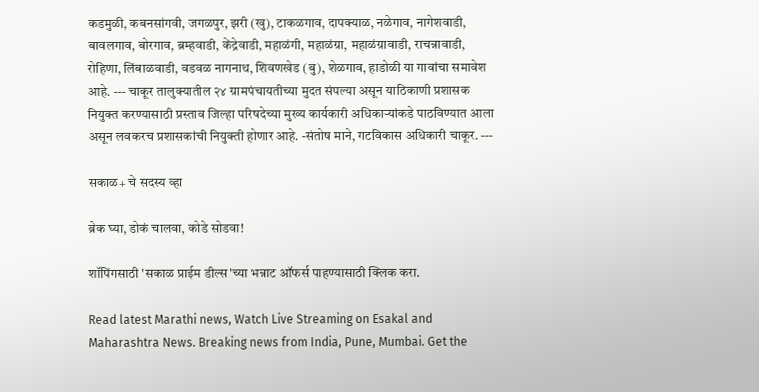कडमुळी, कबनसांगवी, जगळपुर, झरी (खु), टाकळगाव, दापक्याळ, नळेगाव, नागेशवाडी, बावलगाव, बोरगाव, ब्रम्हवाडी, केंद्रेवाडी, महाळंगी, महाळंग्रा, महाळंग्रावाडी, राचन्नावाडी, रोहिणा, लिंबाळवाडी, वडवळ नागनाथ, शिवणखेड (बु), शेळगाव, हाडोळी या गावांचा समावेश आहे. --- चाकूर तालुक्यातील २४ ग्रामपंचायतीच्या मुदत संपल्या असून याठिकाणी प्रशासक नियुक्त करण्यासाठी प्रस्ताव जिल्हा परिषदेच्या मुख्य कार्यकारी अधिकाऱ्यांकडे पाठविण्यात आला असून लवकरच प्रशासकांची नियुक्ती होणार आहे. -संतोष माने, गटविकास अधिकारी चाकूर. ---

सकाळ+ चे सदस्य व्हा

ब्रेक घ्या, डोकं चालवा, कोडे सोडवा!

शॉपिंगसाठी 'सकाळ प्राईम डील्स'च्या भन्नाट ऑफर्स पाहण्यासाठी क्लिक करा.

Read latest Marathi news, Watch Live Streaming on Esakal and Maharashtra News. Breaking news from India, Pune, Mumbai. Get the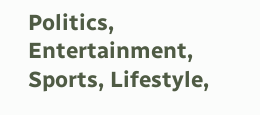Politics, Entertainment, Sports, Lifestyle,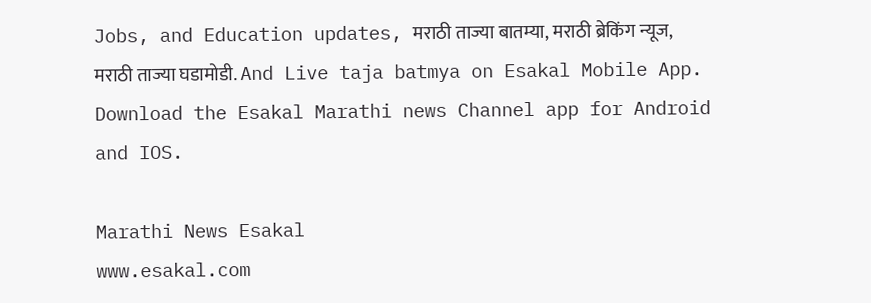Jobs, and Education updates, मराठी ताज्या बातम्या, मराठी ब्रेकिंग न्यूज, मराठी ताज्या घडामोडी. And Live taja batmya on Esakal Mobile App. Download the Esakal Marathi news Channel app for Android and IOS.

Marathi News Esakal
www.esakal.com